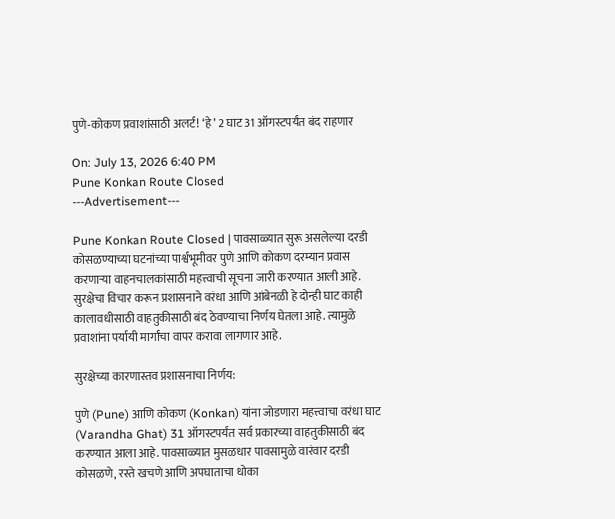पुणे-कोकण प्रवाशांसाठी अलर्ट! ‘हे’ 2 घाट 31 ऑगस्टपर्यंत बंद राहणार

On: July 13, 2026 6:40 PM
Pune Konkan Route Closed
---Advertisement---

Pune Konkan Route Closed | पावसाळ्यात सुरू असलेल्या दरडी कोसळण्याच्या घटनांच्या पार्श्वभूमीवर पुणे आणि कोकण दरम्यान प्रवास करणाऱ्या वाहनचालकांसाठी महत्त्वाची सूचना जारी करण्यात आली आहे. सुरक्षेचा विचार करून प्रशासनाने वरंधा आणि आंबेनळी हे दोन्ही घाट काही कालावधीसाठी वाहतुकीसाठी बंद ठेवण्याचा निर्णय घेतला आहे. त्यामुळे प्रवाशांना पर्यायी मार्गांचा वापर करावा लागणार आहे.

सुरक्षेच्या कारणास्तव प्रशासनाचा निर्णय:

पुणे (Pune) आणि कोकण (Konkan) यांना जोडणारा महत्त्वाचा वरंधा घाट (Varandha Ghat) 31 ऑगस्टपर्यंत सर्व प्रकारच्या वाहतुकीसाठी बंद करण्यात आला आहे. पावसाळ्यात मुसळधार पावसामुळे वारंवार दरडी कोसळणे, रस्ते खचणे आणि अपघाताचा धोका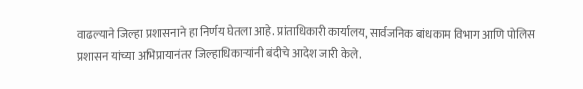वाढल्याने जिल्हा प्रशासनाने हा निर्णय घेतला आहे. प्रांताधिकारी कार्यालय, सार्वजनिक बांधकाम विभाग आणि पोलिस प्रशासन यांच्या अभिप्रायानंतर जिल्हाधिकाऱ्यांनी बंदीचे आदेश जारी केले.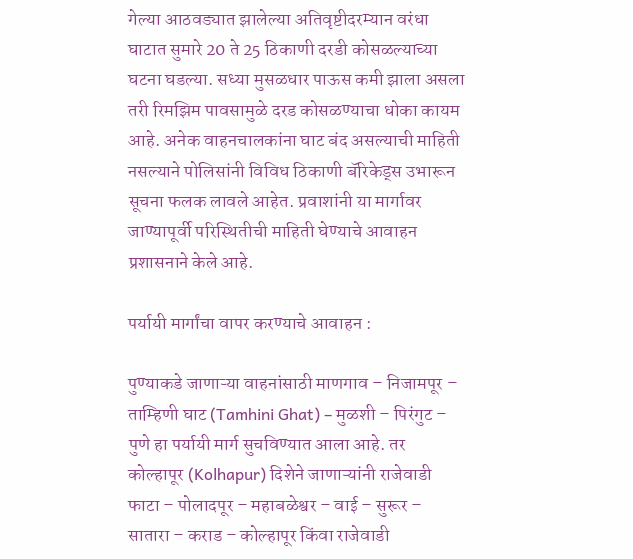गेल्या आठवड्यात झालेल्या अतिवृष्टीदरम्यान वरंधा घाटात सुमारे 20 ते 25 ठिकाणी दरडी कोसळल्याच्या घटना घडल्या. सध्या मुसळधार पाऊस कमी झाला असला तरी रिमझिम पावसामुळे दरड कोसळण्याचा धोका कायम आहे. अनेक वाहनचालकांना घाट बंद असल्याची माहिती नसल्याने पोलिसांनी विविध ठिकाणी बॅरिकेड्स उभारून सूचना फलक लावले आहेत. प्रवाशांनी या मार्गावर जाण्यापूर्वी परिस्थितीची माहिती घेण्याचे आवाहन प्रशासनाने केले आहे.

पर्यायी मार्गांचा वापर करण्याचे आवाहन :

पुण्याकडे जाणाऱ्या वाहनांसाठी माणगाव – निजामपूर – ताम्हिणी घाट (Tamhini Ghat) – मुळशी – पिरंगुट – पुणे हा पर्यायी मार्ग सुचविण्यात आला आहे. तर कोल्हापूर (Kolhapur) दिशेने जाणाऱ्यांनी राजेवाडी फाटा – पोलादपूर – महाबळेश्वर – वाई – सुरूर – सातारा – कराड – कोल्हापूर किंवा राजेवाडी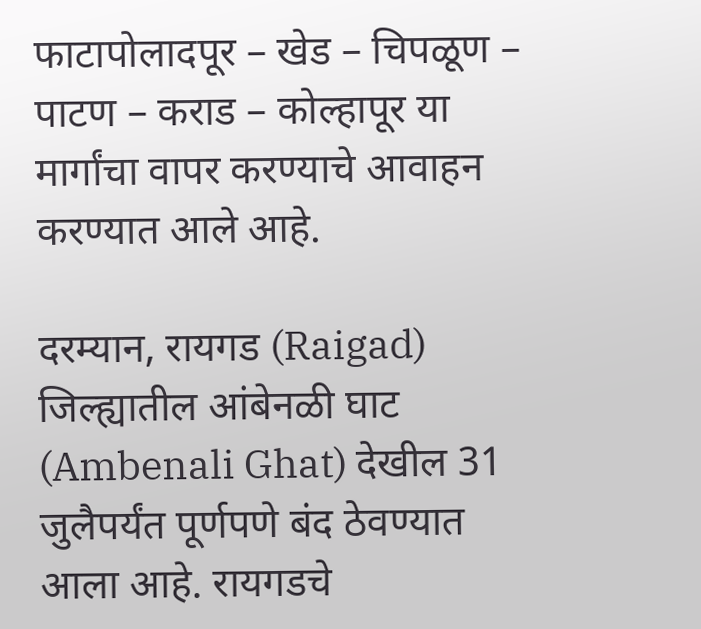फाटापोलादपूर – खेड – चिपळूण – पाटण – कराड – कोल्हापूर या मार्गांचा वापर करण्याचे आवाहन करण्यात आले आहे.

दरम्यान, रायगड (Raigad) जिल्ह्यातील आंबेनळी घाट (Ambenali Ghat) देखील 31 जुलैपर्यंत पूर्णपणे बंद ठेवण्यात आला आहे. रायगडचे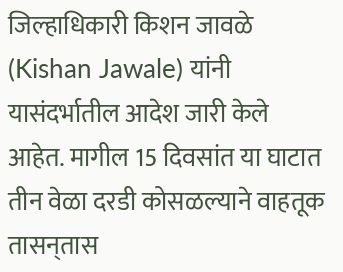जिल्हाधिकारी किशन जावळे (Kishan Jawale) यांनी यासंदर्भातील आदेश जारी केले आहेत. मागील 15 दिवसांत या घाटात तीन वेळा दरडी कोसळल्याने वाहतूक तासन्‌तास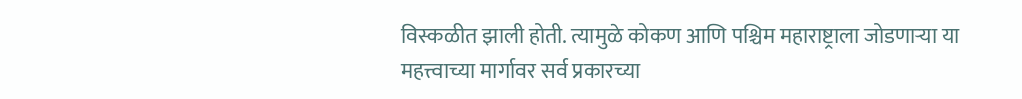विस्कळीत झाली होती. त्यामुळे कोकण आणि पश्चिम महाराष्ट्राला जोडणाऱ्या या महत्त्वाच्या मार्गावर सर्व प्रकारच्या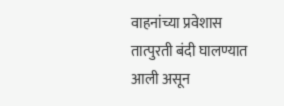वाहनांच्या प्रवेशास तात्पुरती बंदी घालण्यात आली असून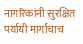नागरिकांनी सुरक्षित पर्यायी मार्गांचाच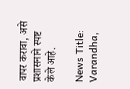वापर करावा, असे प्रशासनाने स्पष्ट केले आहे.

News Title: Varandha,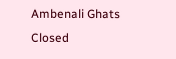Ambenali Ghats Closed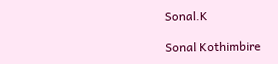Sonal.K

Sonal Kothimbire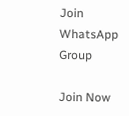Join WhatsApp Group

Join Now